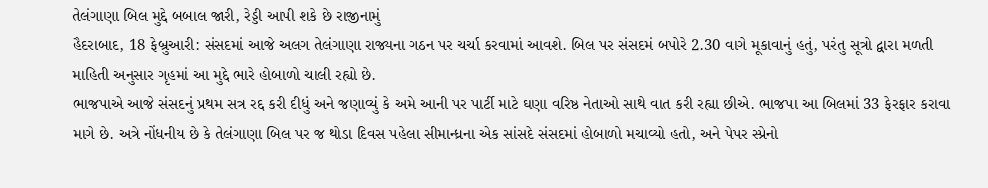તેલંગાણા બિલ મુદ્દે બબાલ જારી, રેડ્ડી આપી શકે છે રાજીનામું
હૈદરાબાદ, 18 ફેબ્રુઆરી: સંસદમાં આજે અલગ તેલંગાણા રાજ્યના ગઠન પર ચર્ચા કરવામાં આવશે. બિલ પર સંસદમં બપોરે 2.30 વાગે મૂકાવાનું હતું, પરંતુ સૂત્રો દ્વારા મળતી માહિતી અનુસાર ગૃહમાં આ મુદ્દે ભારે હોબાળો ચાલી રહ્યો છે.
ભાજપાએ આજે સંસદનું પ્રથમ સત્ર રદ્દ કરી દીધું અને જણાવ્યું કે અમે આની પર પાર્ટી માટે ઘણા વરિષ્ઠ નેતાઓ સાથે વાત કરી રહ્યા છીએ. ભાજપા આ બિલમાં 33 ફેરફાર કરાવા માગે છે. અત્રે નોંધનીય છે કે તેલંગાણા બિલ પર જ થોડા દિવસ પહેલા સીમાન્ધ્રના એક સાંસદે સંસદમાં હોબાળો મચાવ્યો હતો, અને પેપર સ્પ્રેનો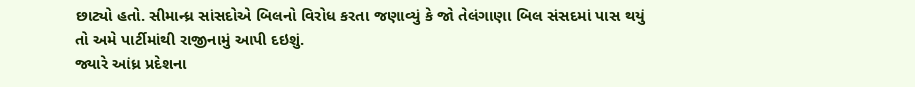છાટ્યો હતો. સીમાન્ધ્ર સાંસદોએ બિલનો વિરોધ કરતા જણાવ્યું કે જો તેલંગાણા બિલ સંસદમાં પાસ થયું તો અમે પાર્ટીમાંથી રાજીનામું આપી દઇશું.
જ્યારે આંધ્ર પ્રદેશના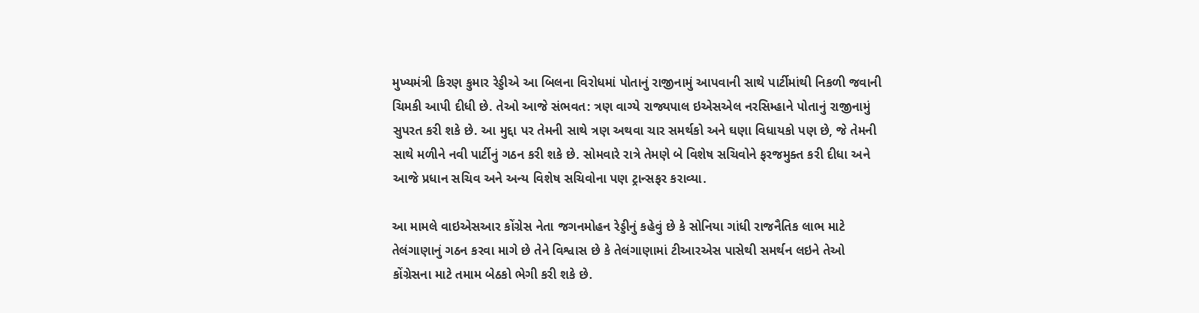મુખ્યમંત્રી કિરણ કુમાર રેડ્ડીએ આ બિલના વિરોધમાં પોતાનું રાજીનામું આપવાની સાથે પાર્ટીમાંથી નિકળી જવાની ચિમકી આપી દીધી છે. તેઓ આજે સંભવત: ત્રણ વાગ્યે રાજ્યપાલ ઇએસએલ નરસિમ્હાને પોતાનું રાજીનામું સુપરત કરી શકે છે. આ મુદ્દા પર તેમની સાથે ત્રણ અથવા ચાર સમર્થકો અને ઘણા વિધાયકો પણ છે, જે તેમની સાથે મળીને નવી પાર્ટીનું ગઠન કરી શકે છે. સોમવારે રાત્રે તેમણે બે વિશેષ સચિવોને ફરજમુક્ત કરી દીધા અને આજે પ્રધાન સચિવ અને અન્ય વિશેષ સચિવોના પણ ટ્રાન્સફર કરાવ્યા.

આ મામલે વાઇએસઆર કોંગ્રેસ નેતા જગનમોહન રેડ્ડીનું કહેવું છે કે સોનિયા ગાંધી રાજનૈતિક લાભ માટે તેલંગાણાનું ગઠન કરવા માગે છે તેને વિશ્વાસ છે કે તેલંગાણામાં ટીઆરએસ પાસેથી સમર્થન લઇને તેઓ કોંગ્રેસના માટે તમામ બેઠકો ભેગી કરી શકે છે.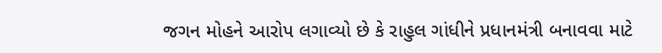જગન મોહને આરોપ લગાવ્યો છે કે રાહુલ ગાંધીને પ્રધાનમંત્રી બનાવવા માટે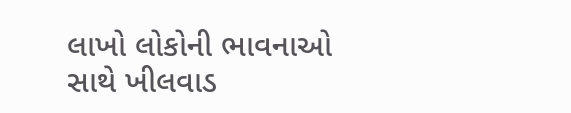લાખો લોકોની ભાવનાઓ સાથે ખીલવાડ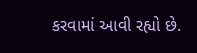કરવામાં આવી રહ્યો છે.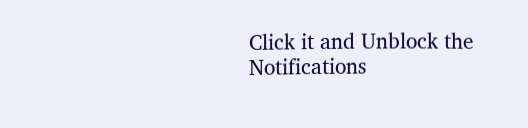Click it and Unblock the Notifications